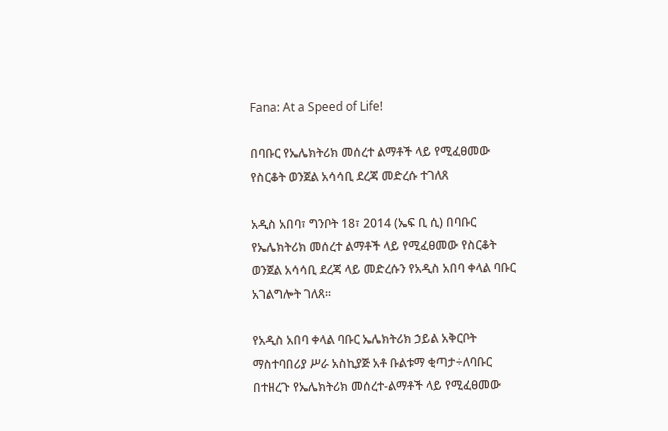Fana: At a Speed of Life!

በባቡር የኤሌክትሪክ መሰረተ ልማቶች ላይ የሚፈፀመው የስርቆት ወንጀል አሳሳቢ ደረጃ መድረሱ ተገለጸ

አዲስ አበባ፣ ግንቦት 18፣ 2014 (ኤፍ ቢ ሲ) በባቡር የኤሌክትሪክ መሰረተ ልማቶች ላይ የሚፈፀመው የስርቆት ወንጀል አሳሳቢ ደረጃ ላይ መድረሱን የአዲስ አበባ ቀላል ባቡር አገልግሎት ገለጸ፡፡

የአዲስ አበባ ቀላል ባቡር ኤሌክትሪክ ኃይል አቅርቦት ማስተባበሪያ ሥራ አስኪያጅ አቶ ቡልቱማ ቂጣታ÷ለባቡር በተዘረጉ የኤሌክትሪክ መሰረተ-ልማቶች ላይ የሚፈፀመው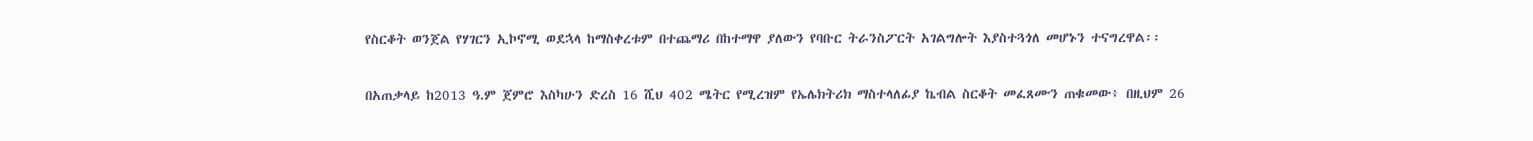የስርቆት ወንጀል የሃገርን ኢኮኖሚ ወደኋላ ከማስቀረቱም በተጨማሪ በከተማዋ ያለውን የባቡር ትራንስፖርት አገልግሎት እያስተጓጎለ መሆኑን ተናግረዋል፡፡

በአጠቃላይ ከ2013 ዓ.ም ጀምሮ እስካሁን ድረስ 16 ሺህ 402 ሜትር የሚረዝም የኤሌክትሪክ ማስተላለፊያ ኬብል ስርቆት መፈጸሙን ጠቁመው፥ በዚህም 26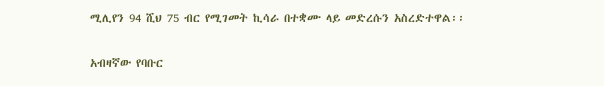ሚሊየን 94 ሺህ 75 ብር የሚገመት ኪሳራ በተቋሙ ላይ መድረሱን አስረድተዋል፡፡

አብዛኛው የባቡር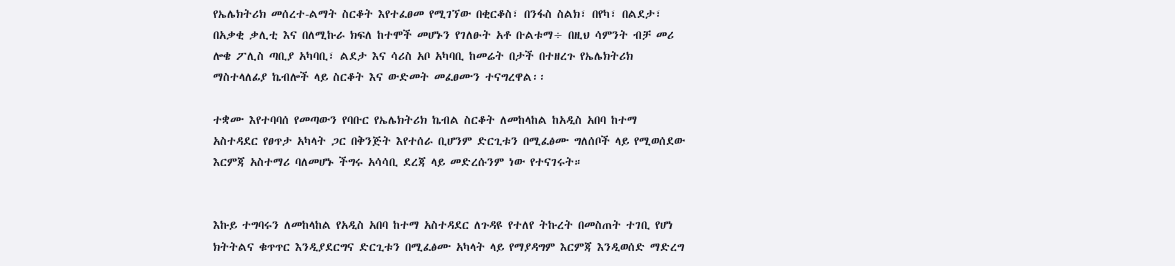የኤሌክትሪክ መሰረተ-ልማት ስርቆት እየተፈፀመ የሚገኘው በቂርቆስ፣ በንፋስ ስልክ፣ በየካ፣ በልደታ፣ በአቃቂ ቃሊቲ እና በለሚኩራ ክፍለ ከተሞች መሆኑን የገለፁት አቶ ቡልቱማ÷ በዚህ ሳምንት ብቻ መሪ ሎቄ ፖሊስ ጣቢያ አካባቢ፣ ልደታ እና ሳሪስ አቦ አካባቢ ከመሬት በታች በተዘረጉ የኤሌክትሪክ ማስተላለፊያ ኬብሎች ላይ ስርቆት እና ውድመት መፈፀሙን ተናግረዋል፡፡

ተቋሙ እየተባባሰ የመጣውን የባቡር የኤሌክትሪክ ኬብል ስርቆት ለመከላከል ከአዲስ አበባ ከተማ አስተዳደር የፀጥታ አካላት ጋር በቅንጅት እየተሰራ ቢሆንም ድርጊቱን በሚፈፅሙ ግለሰቦች ላይ የሚወሰደው እርምጃ አስተማሪ ባለመሆኑ ችግሩ አሳሳቢ ደረጃ ላይ መድረሱንም ነው የተናገሩት።


እኩይ ተግባሩን ለመከላከል የአዲስ አበባ ከተማ አስተዳደር ለጉዳዩ የተለየ ትኩረት በመስጠት ተገቢ የሆነ ክትትልና ቁጥጥር እንዲያደርግና ድርጊቱን በሚፈፅሙ አካላት ላይ የማያዳግም እርምጃ እንዲወሰድ ማድረግ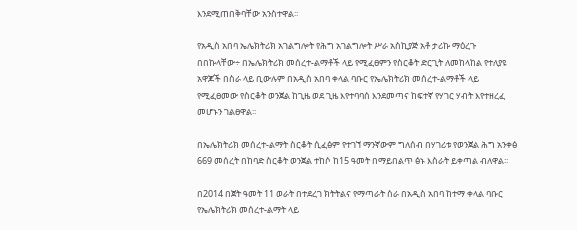እንደሚጠበቅባቸው አንስተዋል፡፡

የአዲስ አበባ ኤሌክትሪክ አገልግሎት የሕግ አገልግሎት ሥራ አስኪያጅ አቶ ታሪኩ ማዕረጉ በበኩላቸው÷ በኤሌክትሪክ መሰረተ-ልማቶች ላይ የሚፈፀምን የስርቆት ድርጊት ለመከላከል የተለያዩ አዋጆች በስራ ላይ ቢውሉም በአዲስ አበባ ቀላል ባቡር የኤሌክትሪክ መሰረተ-ልማቶች ላይ የሚፈፀመው የስርቆት ወንጀል ከጊዜ ወደ ጊዜ እየተባባሰ እንደመጣና ከፍተኛ የሃገር ሃብት እየተዘረፈ መሆኑን ገልፀዋል፡፡

በኤሌክትሪክ መሰረተ-ልማት ስርቆት ሲፈፅም የተገኘ ማንኛውም ግለሰብ በሃገሪቱ የወንጀል ሕግ አንቀፅ 669 መሰረት በከባድ ስርቆት ወንጀል ተከሶ ከ15 ዓመት በማይበልጥ ፅኑ እስራት ይቀጣል ብለዋል፡፡

በ2014 በጀት ዓመት 11 ወራት በተደረገ ክትትልና የማጣራት ስራ በአዲስ አበባ ከተማ ቀላል ባቡር የኤሌክትሪክ መሰረተ-ልማት ላይ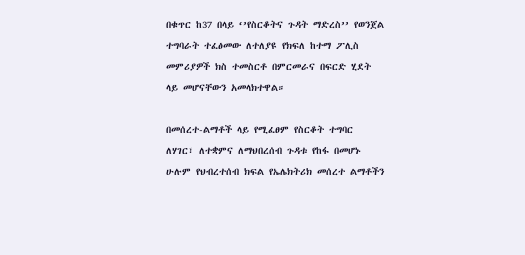በቁጥር ከ37 በላይ ‘’የስርቆትና ጉዳት ማድረስ’’ የወንጀል ተግባራት ተፈፅመው ለተለያዩ የክፍለ ከተማ ፖሊስ መምሪያዎች ክስ ተመስርቶ በምርመራና በፍርድ ሂደት ላይ መሆናቸውን አመላክተዋል።

በመሰረተ-ልማቶች ላይ የሚፈፀም የስርቆት ተግባር ለሃገር፣ ለተቋምና ለማህበረሰብ ጉዳቱ የከፋ በመሆኑ ሁሉም የህብረተሰብ ክፍል የኤሌክትሪክ መሰረተ ልማቶችን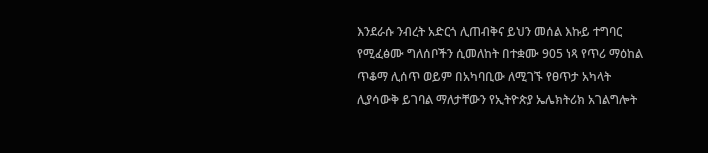እንደራሱ ንብረት አድርጎ ሊጠብቅና ይህን መሰል እኩይ ተግባር የሚፈፅሙ ግለሰቦችን ሲመለከት በተቋሙ 905 ነጻ የጥሪ ማዕከል ጥቆማ ሊሰጥ ወይም በአካባቢው ለሚገኙ የፀጥታ አካላት ሊያሳውቅ ይገባል ማለታቸውን የኢትዮጵያ ኤሌክትሪክ አገልግሎት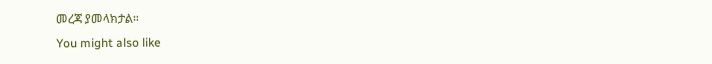መረጃ ያመላክታል።
You might also like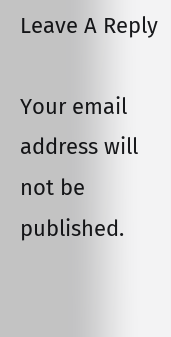Leave A Reply

Your email address will not be published.